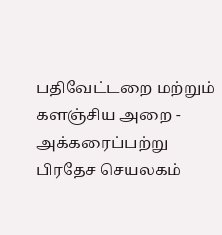பதிவேட்டறை மற்றும் களஞ்சிய அறை - அக்கரைப்பற்று பிரதேச செயலகம்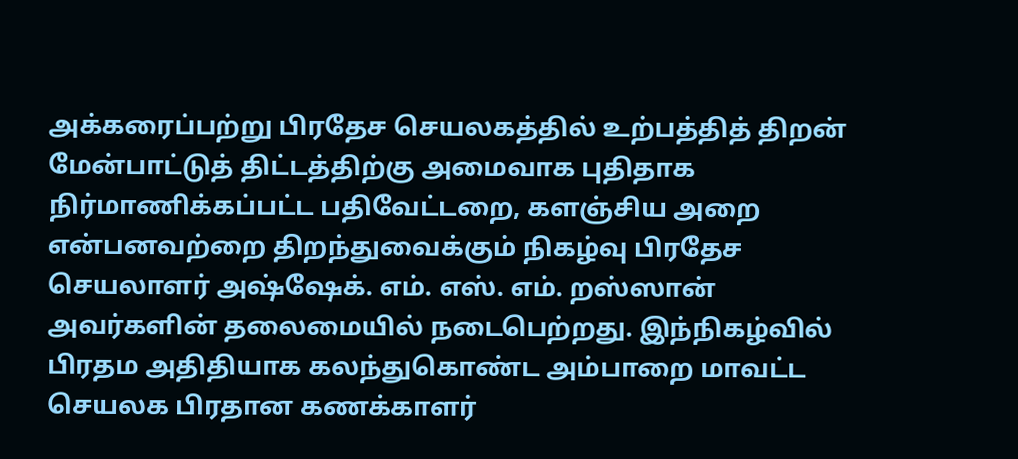அக்கரைப்பற்று பிரதேச செயலகத்தில் உற்பத்தித் திறன் மேன்பாட்டுத் திட்டத்திற்கு அமைவாக புதிதாக நிர்மாணிக்கப்பட்ட பதிவேட்டறை, களஞ்சிய அறை என்பனவற்றை திறந்துவைக்கும் நிகழ்வு பிரதேச செயலாளர் அஷ்ஷேக். எம். எஸ். எம். றஸ்ஸான் அவர்களின் தலைமையில் நடைபெற்றது. இந்நிகழ்வில் பிரதம அதிதியாக கலந்துகொண்ட அம்பாறை மாவட்ட செயலக பிரதான கணக்காளர்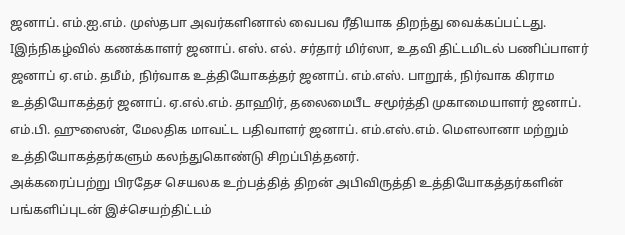ஜனாப். எம்.ஐ.எம். முஸ்தபா அவர்களினால் வைபவ ரீதியாக திறந்து வைக்கப்பட்டது.
Iஇந்நிகழ்வில் கணக்காளர் ஜனாப். எஸ். எல். சர்தார் மிர்ஸா, உதவி திட்டமிடல் பணிப்பாளர் ஜனாப் ஏ.எம். தமீம், நிர்வாக உத்தியோகத்தர் ஜனாப். எம்.எஸ். பாறூக், நிர்வாக கிராம உத்தியோகத்தர் ஜனாப். ஏ.எல்.எம். தாஹிர், தலைமைபீட சமூர்த்தி முகாமையாளர் ஜனாப். எம்.பி. ஹுஸைன், மேலதிக மாவட்ட பதிவாளர் ஜனாப். எம்.எஸ்.எம். மெளலானா மற்றும் உத்தியோகத்தர்களும் கலந்துகொண்டு சிறப்பித்தனர்.
அக்கரைப்பற்று பிரதேச செயலக உற்பத்தித் திறன் அபிவிருத்தி உத்தியோகத்தர்களின் பங்களிப்புடன் இச்செயற்திட்டம்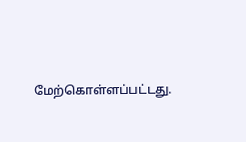மேற்கொள்ளப்பட்டது.